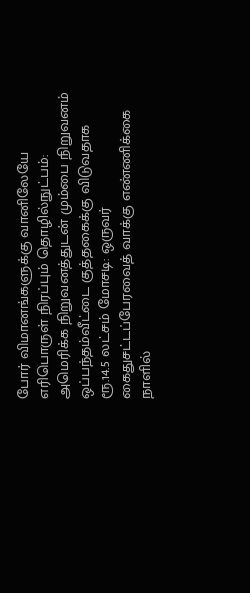போர் விமானங்களுக்கு வானிலேயே எரிபொருள் நிரப்பும் தொழில்நுட்பம்: அமெரிக்க நிறுவனத்துடன் மும்பை நிறுவனம் ஒப்பந்தம்வீட்டை குத்தகைக்கு விடுவதாக ரூ.14.5 லட்சம் மோசடி: ஒருவர் கைதுசட்டப்பேரவைத் வாக்கு எண்ணிக்கை நாளில்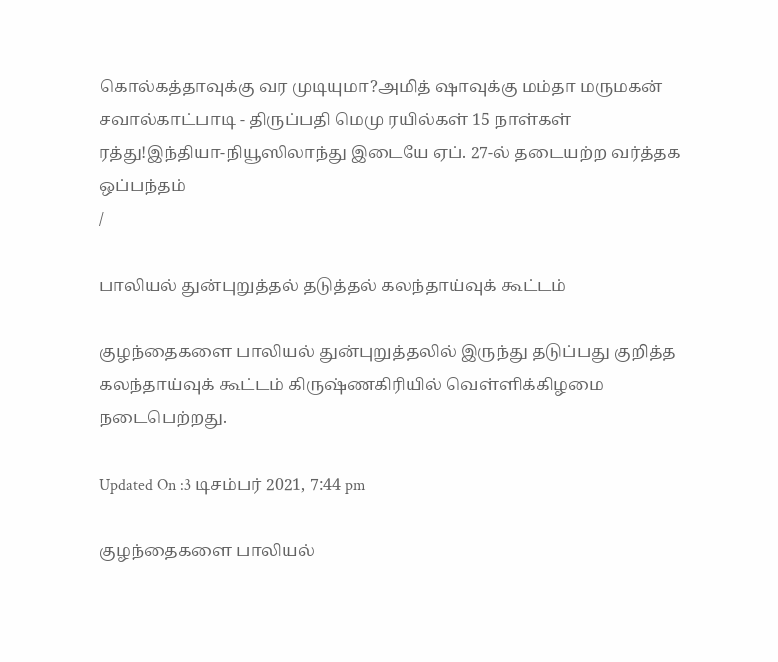கொல்கத்தாவுக்கு வர முடியுமா?அமித் ஷாவுக்கு மம்தா மருமகன் சவால்காட்பாடி - திருப்பதி மெமு ரயில்கள் 15 நாள்கள் ரத்து!இந்தியா-நியூஸிலாந்து இடையே ஏப். 27-ல் தடையற்ற வர்த்தக ஒப்பந்தம்
/

பாலியல் துன்புறுத்தல் தடுத்தல் கலந்தாய்வுக் கூட்டம்

குழந்தைகளை பாலியல் துன்புறுத்தலில் இருந்து தடுப்பது குறித்த கலந்தாய்வுக் கூட்டம் கிருஷ்ணகிரியில் வெள்ளிக்கிழமை நடைபெற்றது.

Updated On :3 டிசம்பர் 2021, 7:44 pm

குழந்தைகளை பாலியல்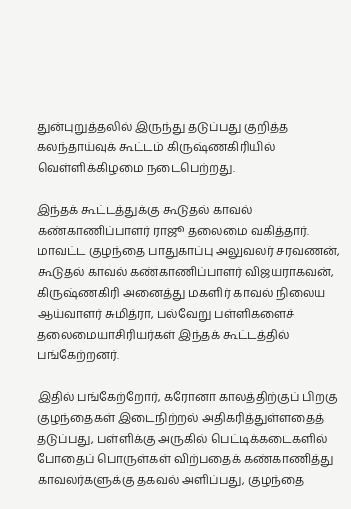துன்புறுத்தலில் இருந்து தடுப்பது குறித்த கலந்தாய்வுக் கூட்டம் கிருஷ்ணகிரியில் வெள்ளிக்கிழமை நடைபெற்றது.

இந்தக் கூட்டத்துக்கு கூடுதல் காவல் கண்காணிப்பாளர் ராஜூ தலைமை வகித்தார். மாவட்ட குழந்தை பாதுகாப்பு அலுவலர் சரவணன், கூடுதல் காவல் கண்காணிப்பாளர் விஜயராகவன், கிருஷ்ணகிரி அனைத்து மகளிர் காவல் நிலைய ஆய்வாளர் சுமித்ரா, பல்வேறு பள்ளிகளைச் தலைமையாசிரியர்கள் இந்தக் கூட்டத்தில் பங்கேற்றனர்.

இதில் பங்கேற்றோர், கரோனா காலத்திற்குப் பிறகு குழந்தைகள் இடைநிற்றல் அதிகரித்துள்ளதைத் தடுப்பது, பள்ளிக்கு அருகில் பெட்டிக்கடைகளில் போதைப் பொருள்கள் விற்பதைக் கண்காணித்து காவலர்களுக்கு தகவல் அளிப்பது, குழந்தை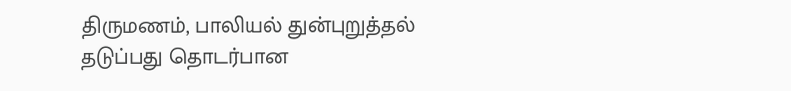திருமணம், பாலியல் துன்புறுத்தல் தடுப்பது தொடர்பான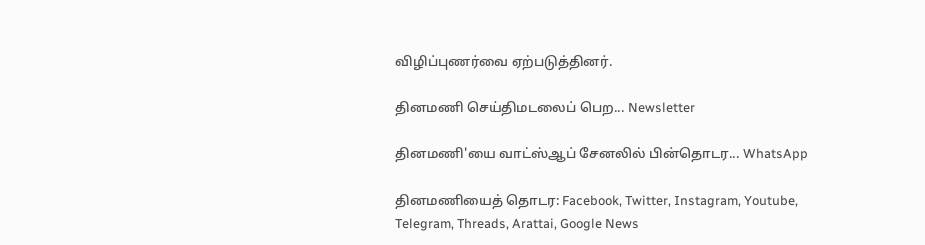விழிப்புணர்வை ஏற்படுத்தினர்.

தினமணி செய்திமடலைப் பெற... Newsletter

தினமணி'யை வாட்ஸ்ஆப் சேனலில் பின்தொடர... WhatsApp

தினமணியைத் தொடர: Facebook, Twitter, Instagram, Youtube, Telegram, Threads, Arattai, Google News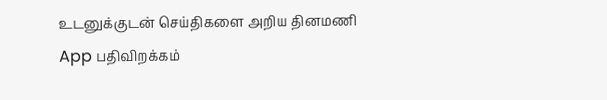உடனுக்குடன் செய்திகளை அறிய தினமணி App பதிவிறக்கம்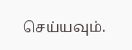செய்யவும்.